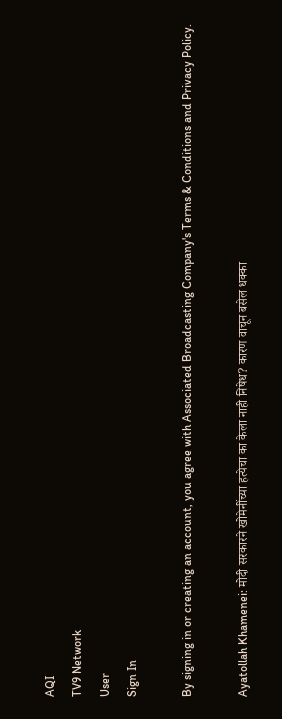AQI
TV9 Network
User
Sign In

By signing in or creating an account, you agree with Associated Broadcasting Company's Terms & Conditions and Privacy Policy.

Ayatollah Khamenei: मोदी सरकारने खोमेनींच्या हत्येचा का केला नाही निषेध? कारण वाचून बसेल धक्का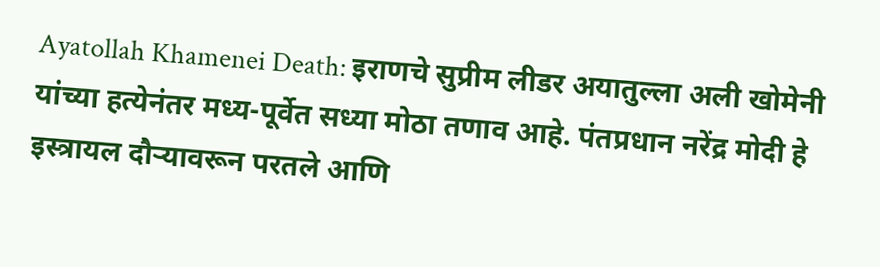Ayatollah Khamenei Death: इराणचे सुप्रीम लीडर अयातुल्ला अली खोमेनी यांच्या हत्येनंतर मध्य-पूर्वेत सध्या मोठा तणाव आहे. पंतप्रधान नरेंद्र मोदी हे इस्त्रायल दौऱ्यावरून परतले आणि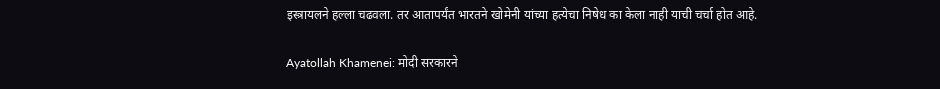इस्त्रायलने हल्ला चढवला. तर आतापर्यंत भारतने खोमेनी यांच्या हत्येचा निषेध का केला नाही याची चर्चा होत आहे.

Ayatollah Khamenei: मोदी सरकारने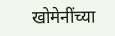खोमेनींच्या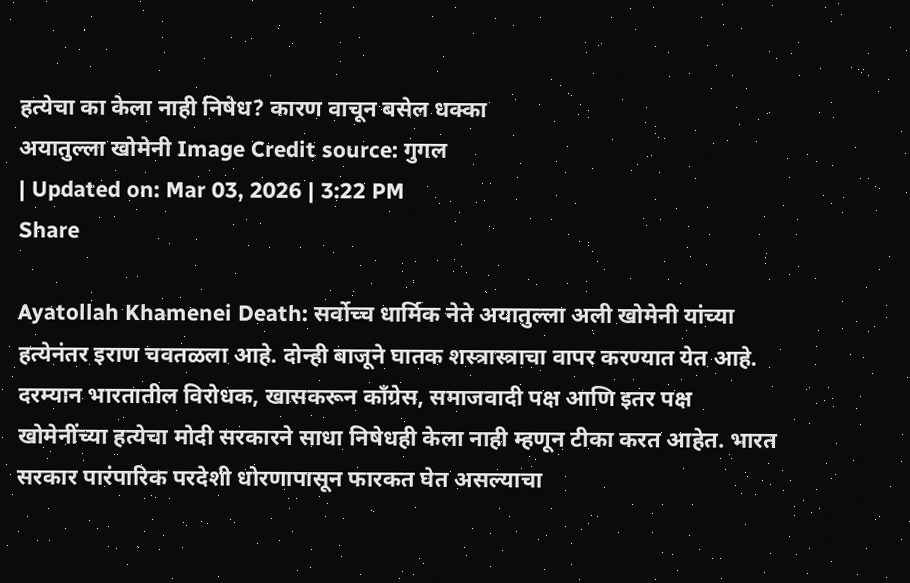हत्येचा का केला नाही निषेध? कारण वाचून बसेल धक्का
अयातुल्ला खोमेनी Image Credit source: गुगल
| Updated on: Mar 03, 2026 | 3:22 PM
Share

Ayatollah Khamenei Death: सर्वोच्च धार्मिक नेते अयातुल्ला अली खोमेनी यांच्या हत्येनंतर इराण चवतळला आहे. दोन्ही बाजूने घातक शस्त्रास्त्राचा वापर करण्यात येत आहे. दरम्यान भारतातील विरोधक, खासकरून काँग्रेस, समाजवादी पक्ष आणि इतर पक्ष खोमेनींच्या हत्येचा मोदी सरकारने साधा निषेधही केला नाही म्हणून टीका करत आहेत. भारत सरकार पारंपारिक परदेशी धोरणापासून फारकत घेत असल्याचा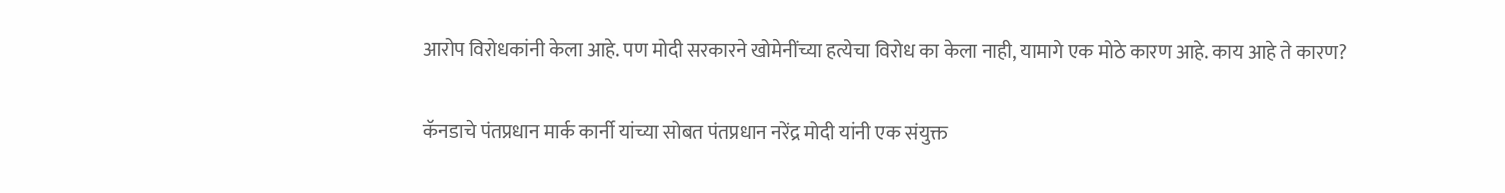आरोप विरोधकांनी केला आहे. पण मोदी सरकारने खोमेनींच्या हत्येचा विरोध का केला नाही, यामागे एक मोठे कारण आहे. काय आहे ते कारण?

कॅनडाचे पंतप्रधान मार्क कार्नी यांच्या सोबत पंतप्रधान नरेंद्र मोदी यांनी एक संयुक्त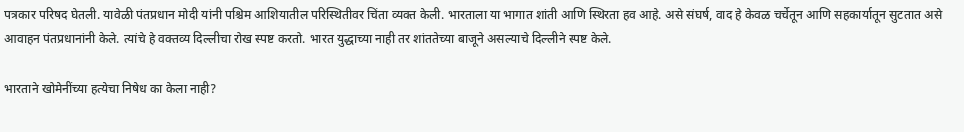पत्रकार परिषद घेतली. यावेळी पंतप्रधान मोदी यांनी पश्चिम आशियातील परिस्थितीवर चिंता व्यक्त केली. भारताला या भागात शांती आणि स्थिरता हव आहे. असे संघर्ष, वाद हे केवळ चर्चेतून आणि सहकार्यातून सुटतात असे आवाहन पंतप्रधानांनी केले. त्यांचे हे वक्तव्य दिल्लीचा रोख स्पष्ट करतो. भारत युद्धाच्या नाही तर शांततेच्या बाजूने असल्याचे दिल्लीने स्पष्ट केले.

भारताने खोमेनींच्या हत्येचा निषेध का केला नाही?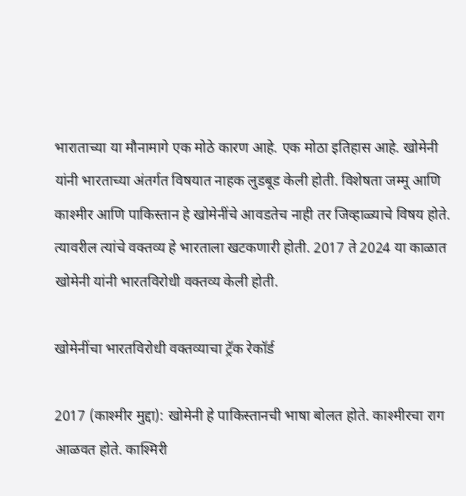भाराताच्या या मौनामागे एक मोठे कारण आहे. एक मोठा इतिहास आहे. खोमेनी यांनी भारताच्या अंतर्गत विषयात नाहक लुडबूड केली होती. विशेषता जम्मू आणि काश्मीर आणि पाकिस्तान हे खोमेनींचे आवडतेच नाही तर जिव्हाळ्याचे विषय होते. त्यावरील त्यांचे वक्तव्य हे भारताला खटकणारी होती. 2017 ते 2024 या काळात खोमेनी यांनी भारतविरोधी वक्तव्य केली होती.

खोमेनींचा भारतविरोधी वक्तव्याचा ट्रॅक रेकॉर्ड

2017 (काश्मीर मुद्दा): खोमेनी हे पाकिस्तानची भाषा बोलत होते. काश्मीरचा राग आळवत होते. काश्मिरी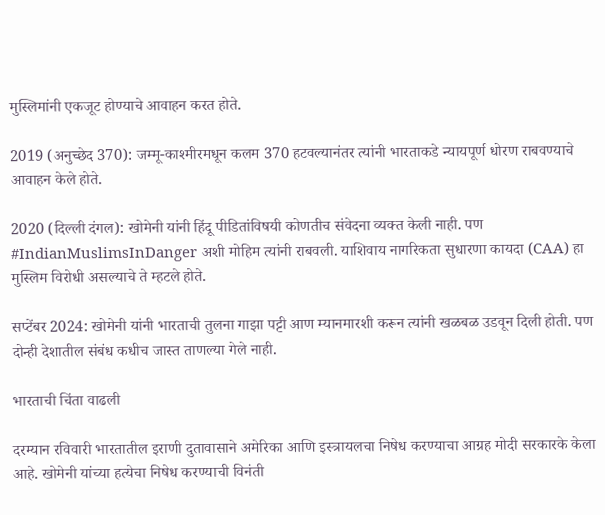मुस्लिमांनी एकजूट होण्याचे आवाहन करत होते.

2019 (अनुच्छेद 370): जम्मू-काश्मीरमधून कलम 370 हटवल्यानंतर त्यांनी भारताकडे न्यायपूर्ण धोरण राबवण्याचे आवाहन केले होते.

2020 (दिल्ली दंगल): खोमेनी यांनी हिंदू पीडितांविषयी कोणतीच संवेदना व्यक्त केली नाही. पण #IndianMuslimsInDanger अशी मोहिम त्यांनी राबवली. याशिवाय नागरिकता सुधारणा कायदा (CAA) हा मुस्लिम विरोधी असल्याचे ते म्हटले होते.

सप्टेंबर 2024: खोमेनी यांनी भारताची तुलना गाझा पट्टी आण म्यानमारशी करून त्यांनी खळबळ उडवून दिली होती. पण दोन्ही देशातील संबंध कधीच जास्त ताणल्या गेले नाही.

भारताची चिंता वाढली

दरम्यान रविवारी भारतातील इराणी दुतावासाने अमेरिका आणि इस्त्रायलचा निषेध करण्याचा आग्रह मोदी सरकारके केला आहे. खोमेनी यांच्या हत्येचा निषेध करण्याची विनंती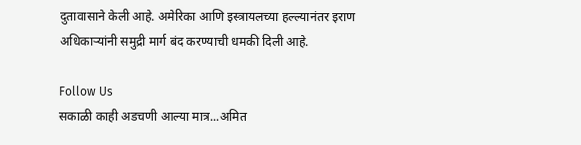दुतावासाने केली आहे. अमेरिका आणि इस्त्रायलच्या हल्ल्यानंतर इराण अधिकाऱ्यांनी समुद्री मार्ग बंद करण्याची धमकी दिली आहे.

Follow Us
सकाळी काही अडचणी आल्या मात्र...अमित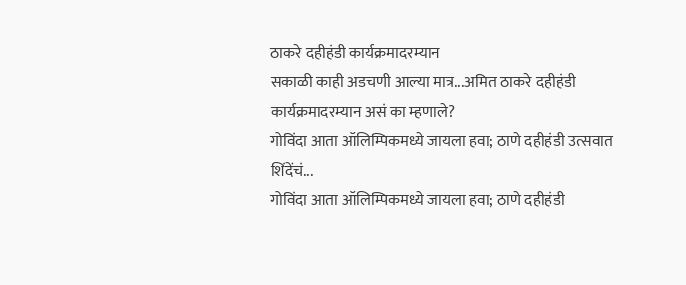ठाकरे दहीहंडी कार्यक्रमादरम्यान
सकाळी काही अडचणी आल्या मात्र...अमित ठाकरे दहीहंडी कार्यक्रमादरम्यान असं का म्हणाले?
गोविंदा आता ऑलिम्पिकमध्ये जायला हवा; ठाणे दहीहंडी उत्सवात शिंदेंचं...
गोविंदा आता ऑलिम्पिकमध्ये जायला हवा; ठाणे दहीहंडी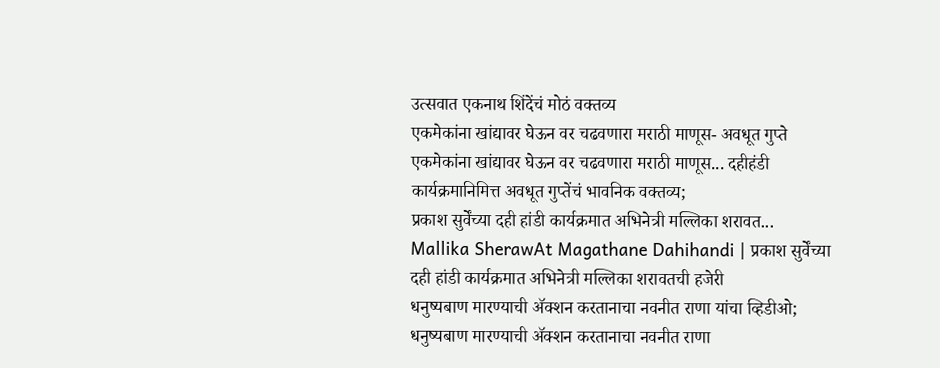उत्सवात एकनाथ शिंदेंचं मोठं वक्तव्य
एकमेकांना खांद्यावर घेऊन वर चढवणारा मराठी माणूस- अवधूत गुप्ते
एकमेकांना खांद्यावर घेऊन वर चढवणारा मराठी माणूस... दहीहंडी कार्यक्रमानिमित्त अवधूत गुप्तेंचं भावनिक वक्तव्य;
प्रकाश सुर्वेंच्या दही हांडी कार्यक्रमात अभिनेत्री मल्लिका शरावत...
Mallika SherawAt Magathane Dahihandi | प्रकाश सुर्वेंच्या दही हांडी कार्यक्रमात अभिनेत्री मल्लिका शरावतची हजेरी
धनुष्यबाण मारण्याची ॲक्शन करतानाचा नवनीत राणा यांचा व्हिडीओ;
धनुष्यबाण मारण्याची ॲक्शन करतानाचा नवनीत राणा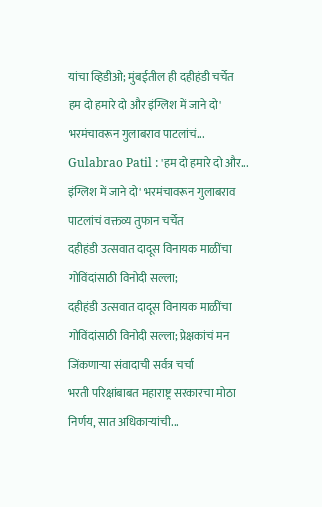यांचा व्हिडीओ; मुंबईतील ही दहीहंडी चर्चेत
हम दो हमारे दो और इंग्लिश में जाने दो' भरमंचावरून गुलाबराव पाटलांचं...
Gulabrao Patil : 'हम दो हमारे दो और... इंग्लिश में जाने दो' भरमंचावरून गुलाबराव पाटलांचं वक्तव्य तुफान चर्चेत
दहीहंडी उत्सवात दादूस विनायक माळींचा गोविंदांसाठी विनोदी सल्ला;
दहीहंडी उत्सवात दादूस विनायक माळींचा गोविंदांसाठी विनोदी सल्ला; प्रेक्षकांचं मन जिंकणाऱ्या संवादाची सर्वत्र चर्चा
भरती परिक्षांबाबत महाराष्ट्र सरकारचा मोठा निर्णय, सात अधिकाऱ्यांची...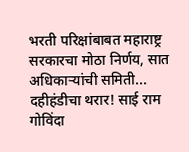भरती परिक्षांबाबत महाराष्ट्र सरकारचा मोठा निर्णय, सात अधिकाऱ्यांची समिती...
दहीहंडीचा थरार! साई राम गोविंदा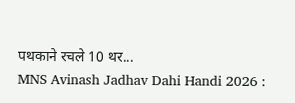पथकाने रचले 10 थर...
MNS Avinash Jadhav Dahi Handi 2026 :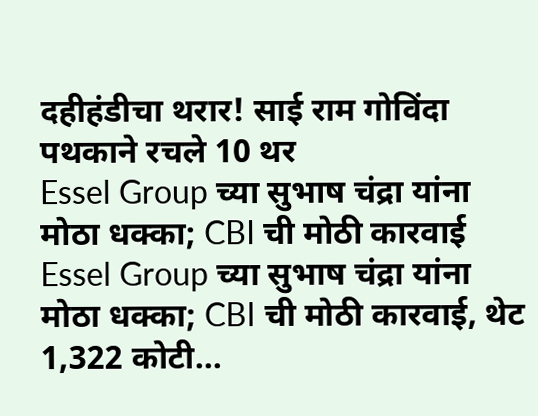दहीहंडीचा थरार! साई राम गोविंदा पथकाने रचले 10 थर
Essel Group च्या सुभाष चंद्रा यांना मोठा धक्का; CBI ची मोठी कारवाई
Essel Group च्या सुभाष चंद्रा यांना मोठा धक्का; CBI ची मोठी कारवाई, थेट 1,322 कोटी...